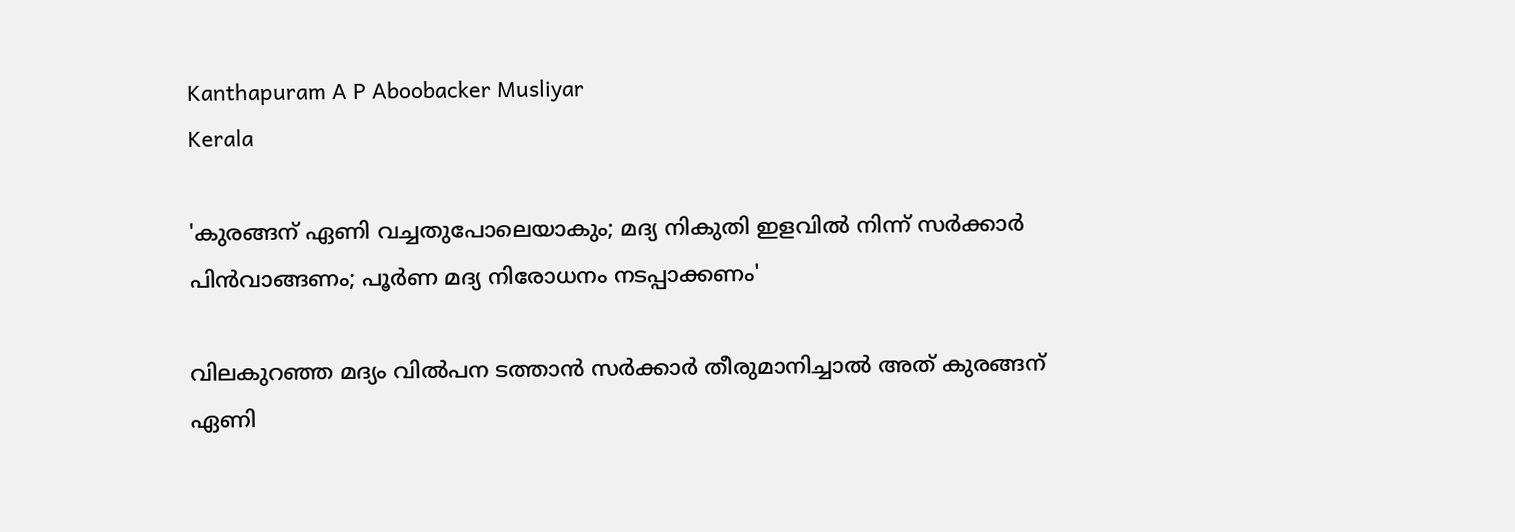Kanthapuram A P Aboobacker Musliyar
Kerala

'കുരങ്ങന് ഏണി വച്ചതുപോലെയാകും; മദ്യ നികുതി ഇളവില്‍ നിന്ന് സര്‍ക്കാര്‍ പിന്‍വാങ്ങണം; പൂര്‍ണ മദ്യ നിരോധനം നടപ്പാക്കണം'

വിലകുറഞ്ഞ മദ്യം വില്‍പന ടത്താന്‍ സര്‍ക്കാര്‍ തീരുമാനിച്ചാല്‍ അത് കുരങ്ങന് ഏണി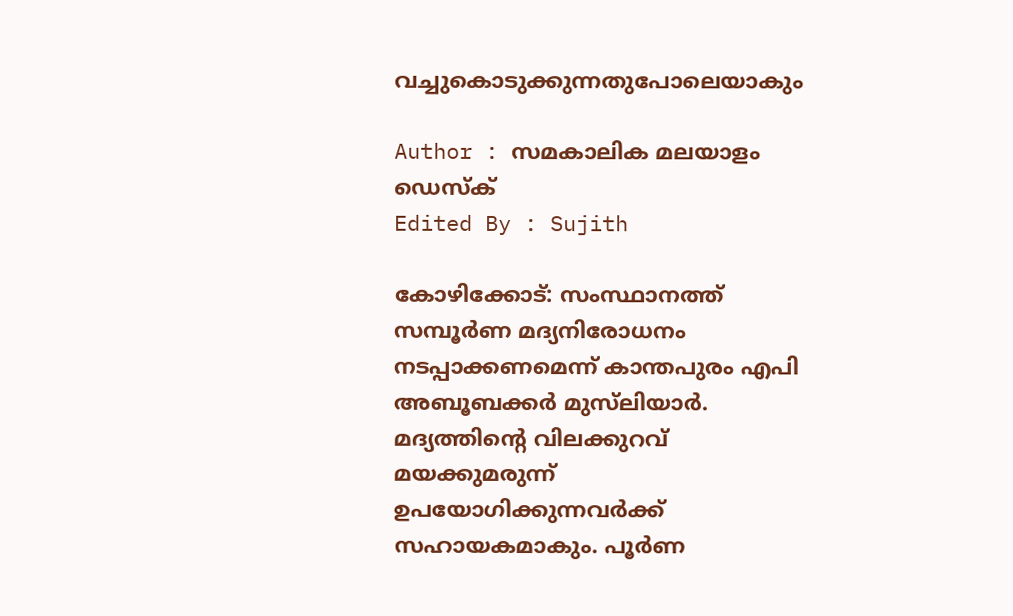വച്ചുകൊടുക്കുന്നതുപോലെയാകും

Author : സമകാലിക മലയാളം ഡെസ്ക്
Edited By : Sujith

കോഴിക്കോട്: സംസ്ഥാനത്ത് സമ്പൂര്‍ണ മദ്യനിരോധനം നടപ്പാക്കണമെന്ന് കാന്തപുരം എപി അബൂബക്കര്‍ മുസ്‌ലിയാര്‍. മദ്യത്തിന്റെ വിലക്കുറവ് മയക്കുമരുന്ന് ഉപയോഗിക്കുന്നവര്‍ക്ക് സഹായകമാകും. പൂര്‍ണ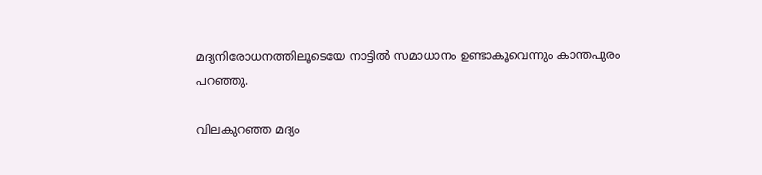മദ്യനിരോധനത്തിലൂടെയേ നാട്ടില്‍ സമാധാനം ഉണ്ടാകൂവെന്നും കാന്തപുരം പറഞ്ഞു.

വിലകുറഞ്ഞ മദ്യം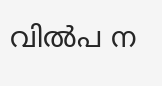വില്‍പ ന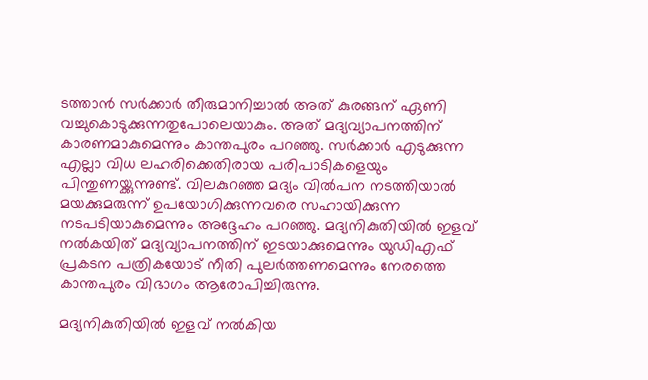ടത്താന്‍ സര്‍ക്കാര്‍ തീരുമാനിച്ചാല്‍ അത് കുരങ്ങന് ഏണി വച്ചുകൊടുക്കുന്നതുപോലെയാകും. അത് മദ്യവ്യാപനത്തിന് കാരണമാകുമെന്നും കാന്തപുരം പറഞ്ഞു. സര്‍ക്കാര്‍ എടുക്കുന്ന എല്ലാ വിധ ലഹരിക്കെതിരായ പരിപാടികളെയും പിന്തുണയ്ക്കുന്നുണ്ട്. വിലകുറഞ്ഞ മദ്യം വില്‍പന നടത്തിയാല്‍ മയക്കുമരുന്ന് ഉപയോഗിക്കുന്നവരെ സഹായിക്കുന്ന നടപടിയാകുമെന്നും അദ്ദേഹം പറഞ്ഞു. മദ്യനികുതിയില്‍ ഇളവ് നല്‍കയിത് മദ്യവ്യാപനത്തിന് ഇടയാക്കുമെന്നും യുഡിഎഫ് പ്രകടന പത്രികയോട് നീതി പുലര്‍ത്തണമെന്നും നേരത്തെ കാന്തപുരം വിഭാഗം ആരോപിച്ചിരുന്നു.

മദ്യനികുതിയില്‍ ഇളവ് നല്‍കിയ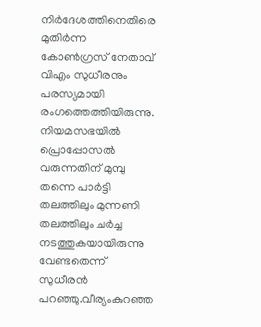നിര്‍ദേശത്തിനെതിരെ മുതിര്‍ന്ന കോണ്‍ഗ്രസ് നേതാവ് വിഎം സുധീരനും പരസ്യമായി രംഗത്തെത്തിയിരുന്നു. നിയമസഭയില്‍ പ്രൊപ്പോസല്‍ വരുന്നതിന് മുമ്പു തന്നെ പാര്‍ട്ടി തലത്തിലും മുന്നണി തലത്തിലും ചര്‍ച്ച നടത്തുകയായിരുന്നു വേണ്ടതെന്ന് സുധീരന്‍ പറഞ്ഞു.വീര്യംകുറഞ്ഞ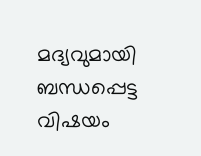മദ്യവുമായി ബന്ധപ്പെട്ട വിഷയം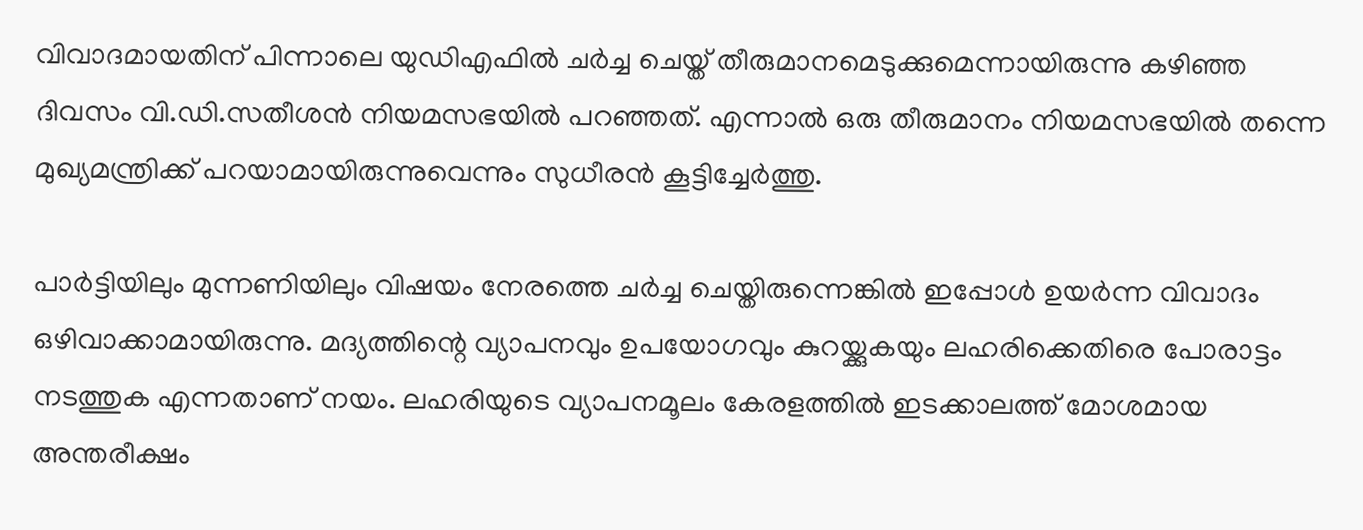വിവാദമായതിന് പിന്നാലെ യുഡിഎഫില്‍ ചര്‍ച്ച ചെയ്ത് തീരുമാനമെടുക്കുമെന്നായിരുന്നു കഴിഞ്ഞ ദിവസം വി.ഡി.സതീശന്‍ നിയമസഭയില്‍ പറഞ്ഞത്. എന്നാല്‍ ഒരു തീരുമാനം നിയമസഭയില്‍ തന്നെ മുഖ്യമന്ത്രിക്ക് പറയാമായിരുന്നുവെന്നും സുധീരന്‍ കൂട്ടിച്ചേര്‍ത്തു.

പാര്‍ട്ടിയിലും മുന്നണിയിലും വിഷയം നേരത്തെ ചര്‍ച്ച ചെയ്തിരുന്നെങ്കില്‍ ഇപ്പോള്‍ ഉയര്‍ന്ന വിവാദം ഒഴിവാക്കാമായിരുന്നു. മദ്യത്തിന്റെ വ്യാപനവും ഉപയോഗവും കുറയ്ക്കുകയും ലഹരിക്കെതിരെ പോരാട്ടം നടത്തുക എന്നതാണ് നയം. ലഹരിയുടെ വ്യാപനമൂലം കേരളത്തില്‍ ഇടക്കാലത്ത് മോശമായ അന്തരീക്ഷം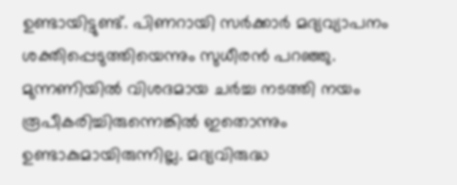ഉണ്ടായിട്ടുണ്ട്. പിണറായി സര്‍ക്കാര്‍ മദ്യവ്യാപനം ശക്തിപ്പെടുത്തിയെന്നും സുധീരന്‍ പറഞ്ഞു. മുന്നണിയില്‍ വിശദമായ ചര്‍ച്ച നടത്തി നയം രൂപീകരിച്ചിരുന്നെങ്കില്‍ ഇതൊന്നും ഉണ്ടാകുമായിരുന്നില്ല. മദ്യവിരുദ്ധ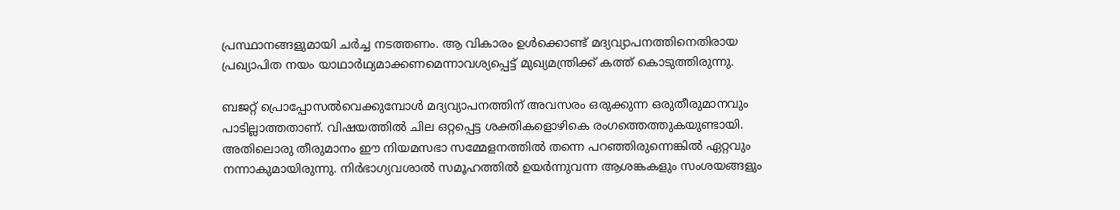പ്രസ്ഥാനങ്ങളുമായി ചര്‍ച്ച നടത്തണം. ആ വികാരം ഉള്‍ക്കൊണ്ട് മദ്യവ്യാപനത്തിനെതിരായ പ്രഖ്യാപിത നയം യാഥാര്‍ഥ്യമാക്കണമെന്നാവശ്യപ്പെട്ട് മുഖ്യമന്ത്രിക്ക് കത്ത് കൊടുത്തിരുന്നു.

ബജറ്റ് പ്രൊപ്പോസല്‍വെക്കുമ്പോള്‍ മദ്യവ്യാപനത്തിന് അവസരം ഒരുക്കുന്ന ഒരുതീരുമാനവും പാടില്ലാത്തതാണ്. വിഷയത്തില്‍ ചില ഒറ്റപ്പെട്ട ശക്തികളൊഴികെ രംഗത്തെത്തുകയുണ്ടായി. അതിലൊരു തീരുമാനം ഈ നിയമസഭാ സമ്മേളനത്തില്‍ തന്നെ പറഞ്ഞിരുന്നെങ്കില്‍ ഏറ്റവും നന്നാകുമായിരുന്നു. നിര്‍ഭാഗ്യവശാല്‍ സമൂഹത്തില്‍ ഉയര്‍ന്നുവന്ന ആശങ്കകളും സംശയങ്ങളും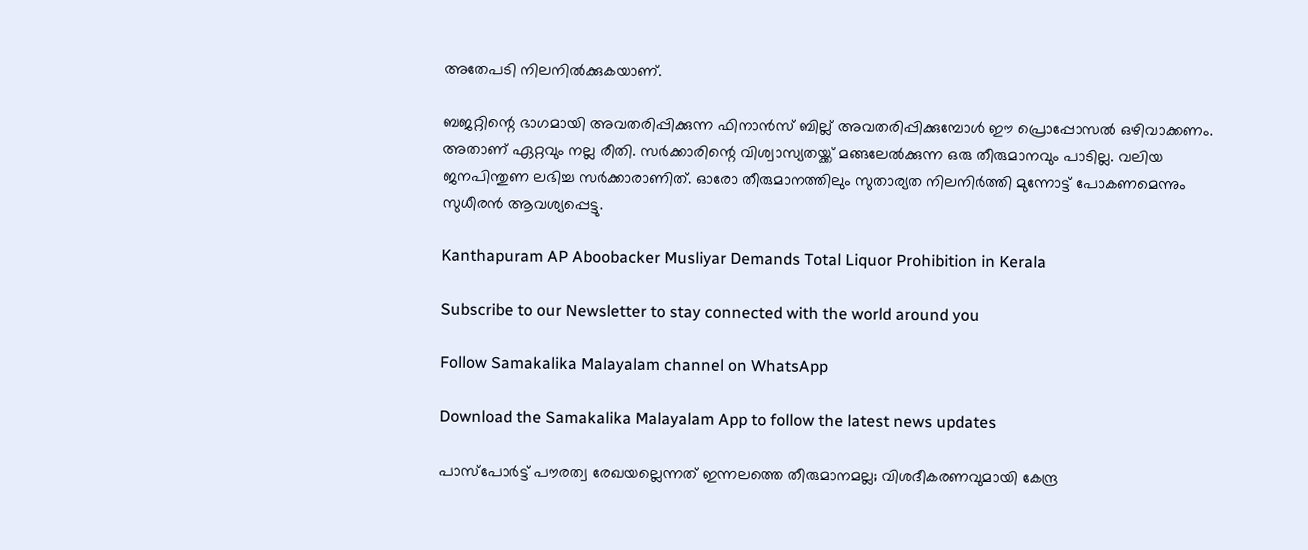അതേപടി നിലനില്‍ക്കുകയാണ്.

ബജറ്റിന്റെ ഭാഗമായി അവതരിപ്പിക്കുന്ന ഫിനാന്‍സ് ബില്ല് അവതരിപ്പിക്കുമ്പോള്‍ ഈ പ്രൊപ്പോസല്‍ ഒഴിവാക്കണം. അതാണ് ഏറ്റവും നല്ല രീതി. സര്‍ക്കാരിന്റെ വിശ്വാസ്യതയ്ക്ക് മങ്ങലേല്‍ക്കുന്ന ഒരു തീരുമാനവും പാടില്ല. വലിയ ജനപിന്തുണ ലഭിച്ച സര്‍ക്കാരാണിത്. ഓരോ തീരുമാനത്തിലും സുതാര്യത നിലനിര്‍ത്തി മുന്നോട്ട് പോകണമെന്നും സുധീരന്‍ ആവശ്യപ്പെട്ടു.

Kanthapuram AP Aboobacker Musliyar Demands Total Liquor Prohibition in Kerala

Subscribe to our Newsletter to stay connected with the world around you

Follow Samakalika Malayalam channel on WhatsApp

Download the Samakalika Malayalam App to follow the latest news updates

പാസ്‌പോർട്ട് പൗരത്വ രേഖയല്ലെന്നത് ഇന്നലത്തെ തീരുമാനമല്ല; വിശദീകരണവുമായി കേന്ദ്ര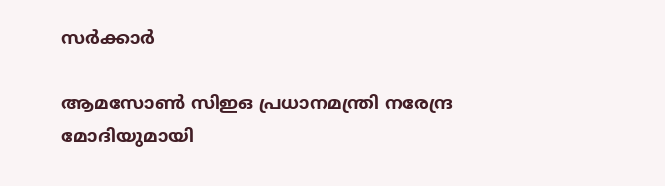സർക്കാർ

ആമസോൺ സിഇഒ പ്രധാനമന്ത്രി നരേന്ദ്ര മോദിയുമായി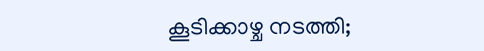കൂടിക്കാഴ്ച നടത്തി;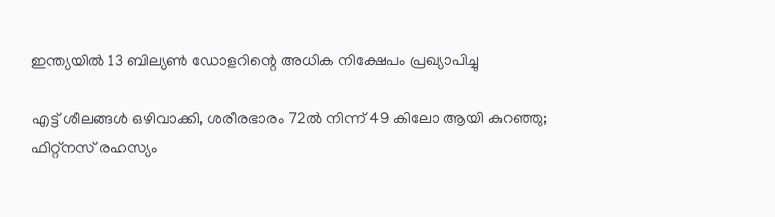ഇന്ത്യയിൽ 13 ബില്യൺ ഡോളറിന്റെ അധിക നിക്ഷേപം പ്രഖ്യാപിച്ചു

എട്ട് ശീലങ്ങൾ ഒഴിവാക്കി, ശരീരഭാരം 72ൽ നിന്ന് 49 കിലോ ആയി കുറഞ്ഞു; ഫിറ്റ്നസ് രഹസ്യം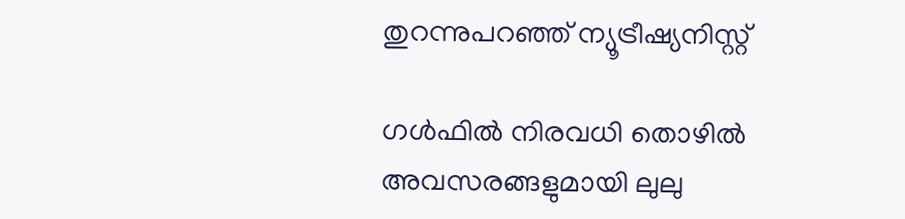തുറന്നുപറഞ്ഞ് ന്യൂട്രീഷ്യനിസ്റ്റ്

ഗള്‍ഫില്‍ നിരവധി തൊഴില്‍ അവസരങ്ങളുമായി ലുലു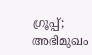ഗ്രൂപ്പ്; അഭിമുഖം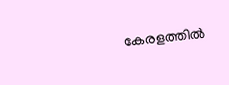കേരളത്തില്‍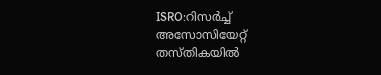ISRO:റിസർച്ച് അസോസിയേറ്റ് തസ്തികയിൽ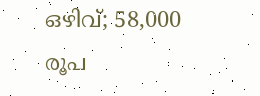ഒഴിവ്; 58,000 രൂപ